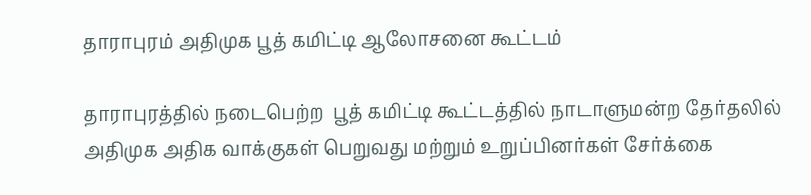தாராபுரம் அதிமுக பூத் கமிட்டி ஆலோசனை கூட்டம்

தாராபுரத்தில் நடைபெற்ற  பூத் கமிட்டி கூட்டத்தில் நாடாளுமன்ற தேர்தலில் அதிமுக அதிக வாக்குகள் பெறுவது மற்றும் உறுப்பினர்கள் சேர்க்கை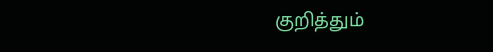குறித்தும்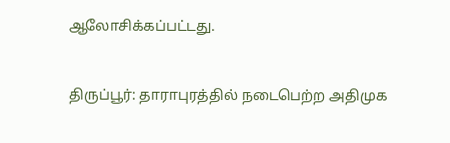ஆலோசிக்கப்பட்டது.


திருப்பூர்: தாராபுரத்தில் நடைபெற்ற அதிமுக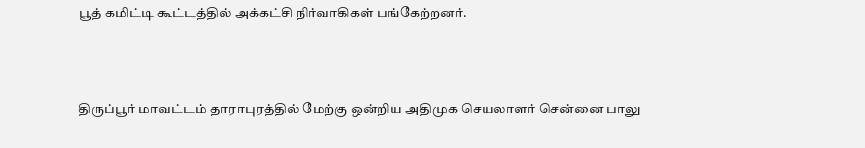பூத் கமிட்டி கூட்டத்தில் அக்கட்சி நிர்வாகிகள் பங்கேற்றனர்.



திருப்பூர் மாவட்டம் தாராபுரத்தில் மேற்கு ஒன்றிய அதிமுக செயலாளர் சென்னை பாலு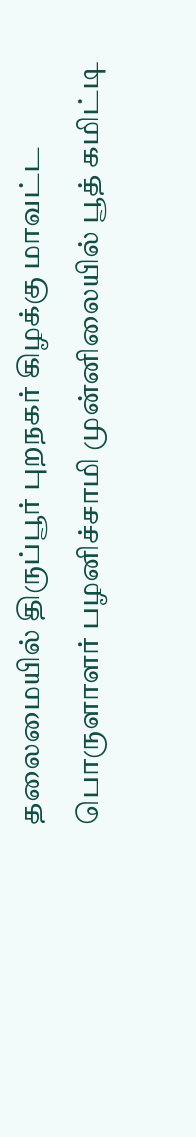தலைமையில் திருப்பூர் புறநகர் கிழக்கு மாவட்ட பொருளாளர் பழனிச்சாமி முன்னிலையில் பூத் கமிட்டி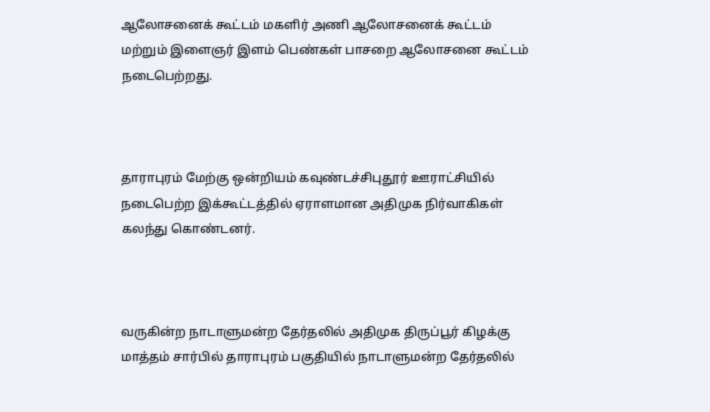ஆலோசனைக் கூட்டம் மகளிர் அணி ஆலோசனைக் கூட்டம் மற்றும் இளைஞர் இளம் பெண்கள் பாசறை ஆலோசனை கூட்டம் நடைபெற்றது.



தாராபுரம் மேற்கு ஒன்றியம் கவுண்டச்சிபுதூர் ஊராட்சியில் நடைபெற்ற இக்கூட்டத்தில் ஏராளமான அதிமுக நிர்வாகிகள் கலந்து கொண்டனர்.



வருகின்ற நாடாளுமன்ற தேர்தலில் அதிமுக திருப்பூர் கிழக்கு மாத்தம் சார்பில் தாராபுரம் பகுதியில் நாடாளுமன்ற தேர்தலில்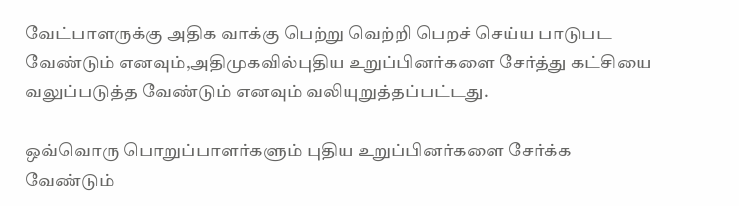வேட்பாளருக்கு அதிக வாக்கு பெற்று வெற்றி பெறச் செய்ய பாடுபட வேண்டும் எனவும்,அதிமுகவில்புதிய உறுப்பினர்களை சேர்த்து கட்சியை வலுப்படுத்த வேண்டும் எனவும் வலியுறுத்தப்பட்டது.

ஒவ்வொரு பொறுப்பாளர்களும் புதிய உறுப்பினர்களை சேர்க்க வேண்டும்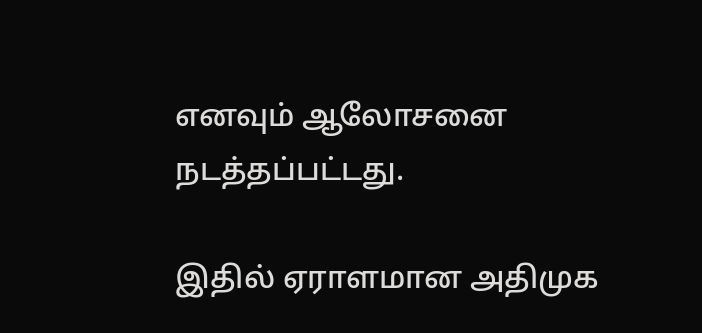எனவும் ஆலோசனை நடத்தப்பட்டது.

இதில் ஏராளமான அதிமுக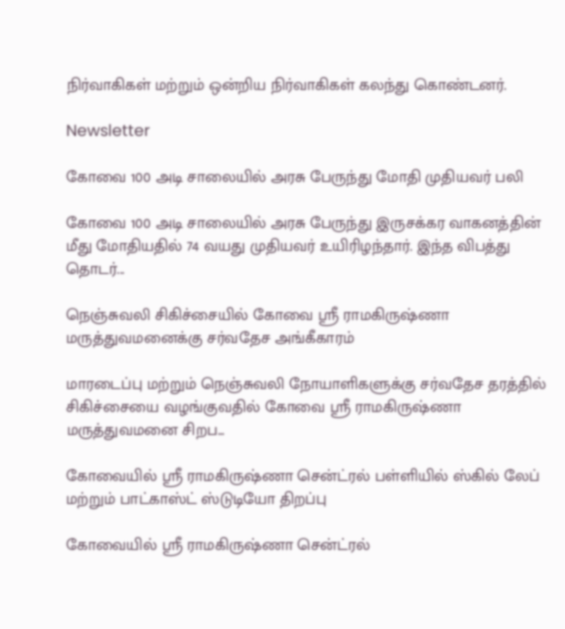நிர்வாகிகள் மற்றும் ஒன்றிய நிர்வாகிகள் கலந்து கொண்டனர்.

Newsletter

கோவை 100 அடி சாலையில் அரசு பேருந்து மோதி முதியவர் பலி

கோவை 100 அடி சாலையில் அரசு பேருந்து இருசக்கர வாகனத்தின் மீது மோதியதில் 74 வயது முதியவர் உயிரிழந்தார். இந்த விபத்து தொடர்...

நெஞ்சுவலி சிகிச்சையில் கோவை ஸ்ரீ ராமகிருஷ்ணா மருத்துவமனைக்கு சர்வதேச அங்கீகாரம்

மாரடைப்பு மற்றும் நெஞ்சுவலி நோயாளிகளுக்கு சர்வதேச தரத்தில் சிகிச்சையை வழங்குவதில் கோவை ஸ்ரீ ராமகிருஷ்ணா மருத்துவமனை சிறப...

கோவையில் ஸ்ரீ ராமகிருஷ்ணா சென்ட்ரல் பள்ளியில் ஸ்கில் லேப் மற்றும் பாட்காஸ்ட் ஸ்டுடியோ திறப்பு

கோவையில் ஸ்ரீ ராமகிருஷ்ணா சென்ட்ரல்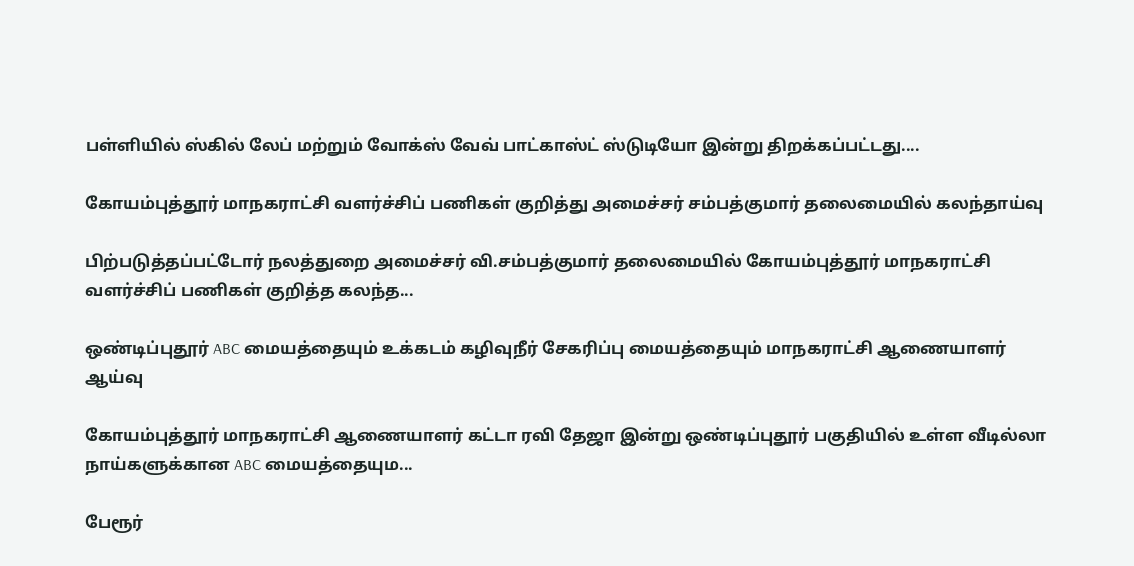பள்ளியில் ஸ்கில் லேப் மற்றும் வோக்ஸ் வேவ் பாட்காஸ்ட் ஸ்டுடியோ இன்று திறக்கப்பட்டது....

கோயம்புத்தூர் மாநகராட்சி வளர்ச்சிப் பணிகள் குறித்து அமைச்சர் சம்பத்குமார் தலைமையில் கலந்தாய்வு

பிற்படுத்தப்பட்டோர் நலத்துறை அமைச்சர் வி.சம்பத்குமார் தலைமையில் கோயம்புத்தூர் மாநகராட்சி வளர்ச்சிப் பணிகள் குறித்த கலந்த...

ஒண்டிப்புதூர் ABC மையத்தையும் உக்கடம் கழிவுநீர் சேகரிப்பு மையத்தையும் மாநகராட்சி ஆணையாளர் ஆய்வு

கோயம்புத்தூர் மாநகராட்சி ஆணையாளர் கட்டா ரவி தேஜா இன்று ஒண்டிப்புதூர் பகுதியில் உள்ள வீடில்லா நாய்களுக்கான ABC மையத்தையும...

பேரூர்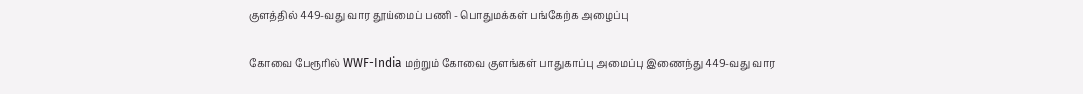குளத்தில் 449-வது வார தூய்மைப் பணி - பொதுமக்கள் பங்கேற்க அழைப்பு

கோவை பேரூரில் WWF-India மற்றும் கோவை குளங்கள் பாதுகாப்பு அமைப்பு இணைந்து 449-வது வார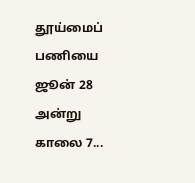தூய்மைப் பணியை ஜூன் 28 அன்று காலை 7...